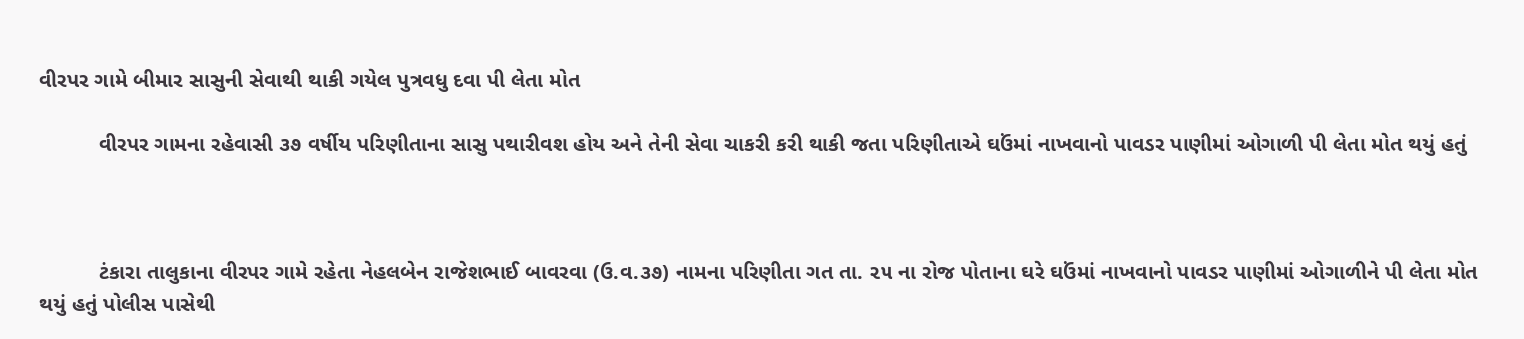વીરપર ગામે બીમાર સાસુની સેવાથી થાકી ગયેલ પુત્રવધુ દવા પી લેતા મોત

          વીરપર ગામના રહેવાસી ૩૭ વર્ષીય પરિણીતાના સાસુ પથારીવશ હોય અને તેની સેવા ચાકરી કરી થાકી જતા પરિણીતાએ ઘઉંમાં નાખવાનો પાવડર પાણીમાં ઓગાળી પી લેતા મોત થયું હતું



          ટંકારા તાલુકાના વીરપર ગામે રહેતા નેહલબેન રાજેશભાઈ બાવરવા (ઉ.વ.૩૭) નામના પરિણીતા ગત તા. ૨૫ ના રોજ પોતાના ઘરે ઘઉંમાં નાખવાનો પાવડર પાણીમાં ઓગાળીને પી લેતા મોત થયું હતું પોલીસ પાસેથી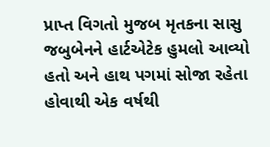પ્રાપ્ત વિગતો મુજબ મૃતકના સાસુ જબુબેનને હાર્ટએટેક હુમલો આવ્યો હતો અને હાથ પગમાં સોજા રહેતા હોવાથી એક વર્ષથી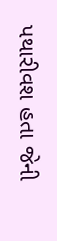પથારીવશ હતા જેની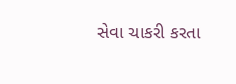સેવા ચાકરી કરતા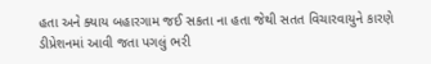હતા અને ક્યાય બહારગામ જઈ સકતા ના હતા જેથી સતત વિચારવાયુને કારણે ડીપ્રેશનમાં આવી જતા પગલું ભરી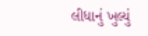લીધાનું ખુલ્યું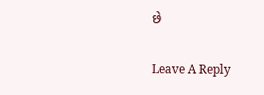છે

Leave A Reply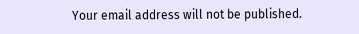Your email address will not be published.